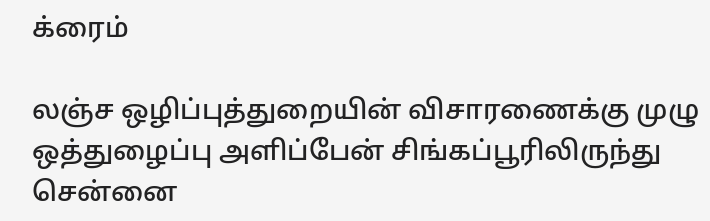க்ரைம்

லஞ்ச ஒழிப்புத்துறையின் விசாரணைக்கு முழு ஒத்துழைப்பு அளிப்பேன் சிங்கப்பூரிலிருந்து சென்னை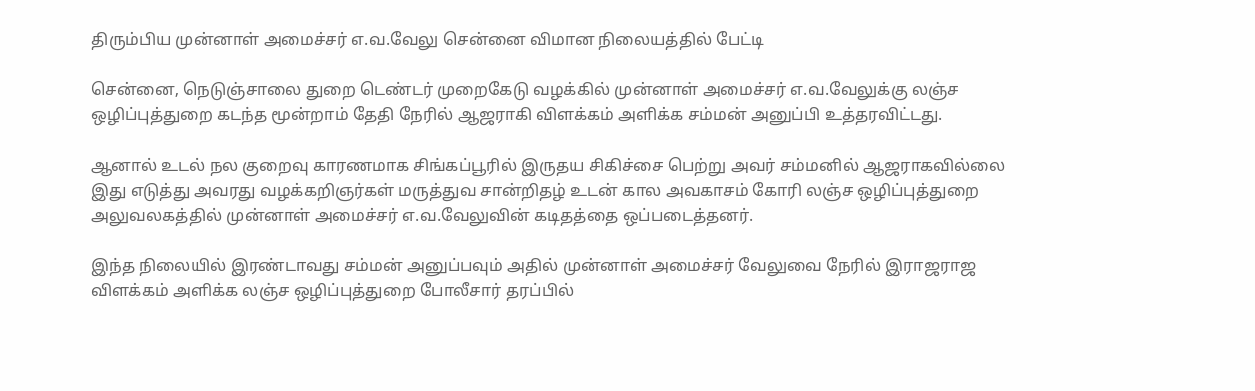திரும்பிய முன்னாள் அமைச்சர் எ.வ.வேலு சென்னை விமான நிலையத்தில் பேட்டி

சென்னை, நெடுஞ்சாலை துறை டெண்டர் முறைகேடு வழக்கில் முன்னாள் அமைச்சர் எ.வ.வேலுக்கு லஞ்ச ஒழிப்புத்துறை கடந்த மூன்றாம் தேதி நேரில் ஆஜராகி விளக்கம் அளிக்க சம்மன் அனுப்பி உத்தரவிட்டது.

ஆனால் உடல் நல குறைவு காரணமாக சிங்கப்பூரில் இருதய சிகிச்சை பெற்று அவர் சம்மனில் ஆஜராகவில்லை இது எடுத்து அவரது வழக்கறிஞர்கள் மருத்துவ சான்றிதழ் உடன் கால அவகாசம் கோரி லஞ்ச ஒழிப்புத்துறை அலுவலகத்தில் முன்னாள் அமைச்சர் எ.வ.வேலுவின் கடிதத்தை ஒப்படைத்தனர்.

இந்த நிலையில் இரண்டாவது சம்மன் அனுப்பவும் அதில் முன்னாள் அமைச்சர் வேலுவை நேரில் இராஜராஜ விளக்கம் அளிக்க லஞ்ச ஒழிப்புத்துறை போலீசார் தரப்பில்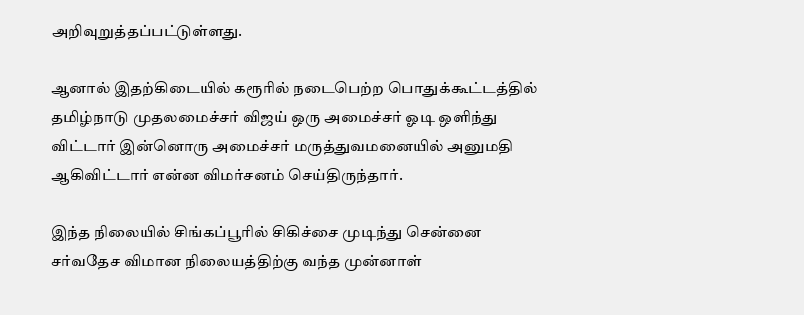அறிவுறுத்தப்பட்டுள்ளது.

ஆனால் இதற்கிடையில் கரூரில் நடைபெற்ற பொதுக்கூட்டத்தில் தமிழ்நாடு முதலமைச்சர் விஜய் ஒரு அமைச்சர் ஓடி ஒளிந்து விட்டார் இன்னொரு அமைச்சர் மருத்துவமனையில் அனுமதி ஆகிவிட்டார் என்ன விமர்சனம் செய்திருந்தார்.

இந்த நிலையில் சிங்கப்பூரில் சிகிச்சை முடிந்து சென்னை சர்வதேச விமான நிலையத்திற்கு வந்த முன்னாள்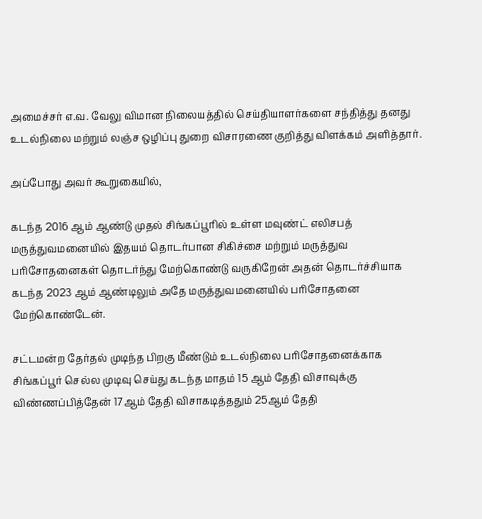அமைச்சர் எ.வ. வேலு விமான நிலையத்தில் செய்தியாளர்களை சந்தித்து தனது உடல்நிலை மற்றும் லஞ்ச ஒழிப்பு துறை விசாரணை குறித்து விளக்கம் அளித்தார்.

அப்போது அவர் கூறுகையில்,

கடந்த 2016 ஆம் ஆண்டு முதல் சிங்கப்பூரில் உள்ள மவுண்ட் எலிசபத் மருத்துவமனையில் இதயம் தொடர்பான சிகிச்சை மற்றும் மருத்துவ பரிசோதனைகள் தொடர்ந்து மேற்கொண்டு வருகிறேன் அதன் தொடர்ச்சியாக கடந்த 2023 ஆம் ஆண்டிலும் அதே மருத்துவமனையில் பரிசோதனை மேற்கொண்டேன்.

சட்டமன்ற தேர்தல் முடிந்த பிறகு மீண்டும் உடல்நிலை பரிசோதனைக்காக சிங்கப்பூர் செல்ல முடிவு செய்து கடந்த மாதம் 15 ஆம் தேதி விசாவுக்கு விண்ணப்பித்தேன் 17ஆம் தேதி விசாகடித்ததும் 25ஆம் தேதி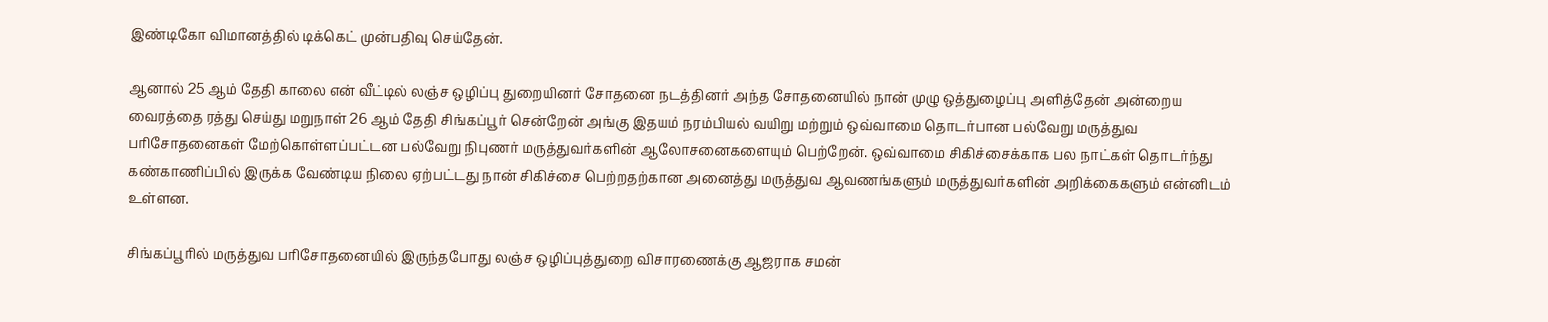இண்டிகோ விமானத்தில் டிக்கெட் முன்பதிவு செய்தேன்.

ஆனால் 25 ஆம் தேதி காலை என் வீட்டில் லஞ்ச ஒழிப்பு துறையினர் சோதனை நடத்தினர் அந்த சோதனையில் நான் முழு ஒத்துழைப்பு அளித்தேன் அன்றைய வைரத்தை ரத்து செய்து மறுநாள் 26 ஆம் தேதி சிங்கப்பூர் சென்றேன் அங்கு இதயம் நரம்பியல் வயிறு மற்றும் ஒவ்வாமை தொடர்பான பல்வேறு மருத்துவ பரிசோதனைகள் மேற்கொள்ளப்பட்டன பல்வேறு நிபுணர் மருத்துவர்களின் ஆலோசனைகளையும் பெற்றேன். ஒவ்வாமை சிகிச்சைக்காக பல நாட்கள் தொடர்ந்து கண்காணிப்பில் இருக்க வேண்டிய நிலை ஏற்பட்டது நான் சிகிச்சை பெற்றதற்கான அனைத்து மருத்துவ ஆவணங்களும் மருத்துவர்களின் அறிக்கைகளும் என்னிடம் உள்ளன.

சிங்கப்பூரில் மருத்துவ பரிசோதனையில் இருந்தபோது லஞ்ச ஒழிப்புத்துறை விசாரணைக்கு ஆஜராக சமன்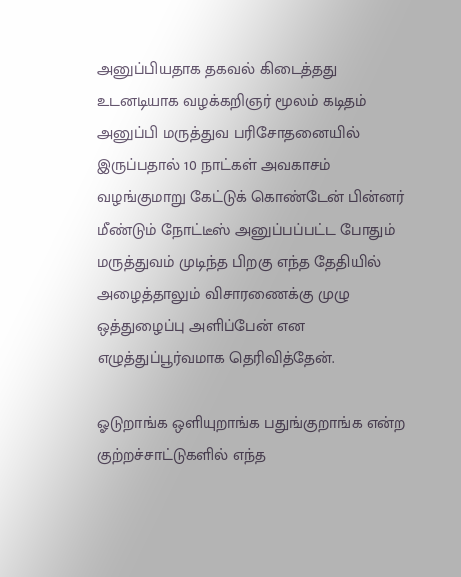அனுப்பியதாக தகவல் கிடைத்தது உடனடியாக வழக்கறிஞர் மூலம் கடிதம் அனுப்பி மருத்துவ பரிசோதனையில் இருப்பதால் 10 நாட்கள் அவகாசம் வழங்குமாறு கேட்டுக் கொண்டேன் பின்னர் மீண்டும் நோட்டீஸ் அனுப்பப்பட்ட போதும் மருத்துவம் முடிந்த பிறகு எந்த தேதியில் அழைத்தாலும் விசாரணைக்கு முழு ஒத்துழைப்பு அளிப்பேன் என எழுத்துப்பூர்வமாக தெரிவித்தேன்.

ஓடுறாங்க ஒளியுறாங்க பதுங்குறாங்க என்ற குற்றச்சாட்டுகளில் எந்த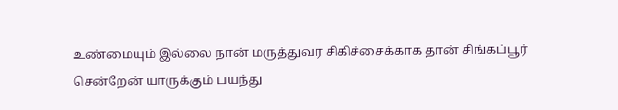உண்மையும் இல்லை நான் மருத்துவர சிகிச்சைக்காக தான் சிங்கப்பூர் சென்றேன் யாருக்கும் பயந்து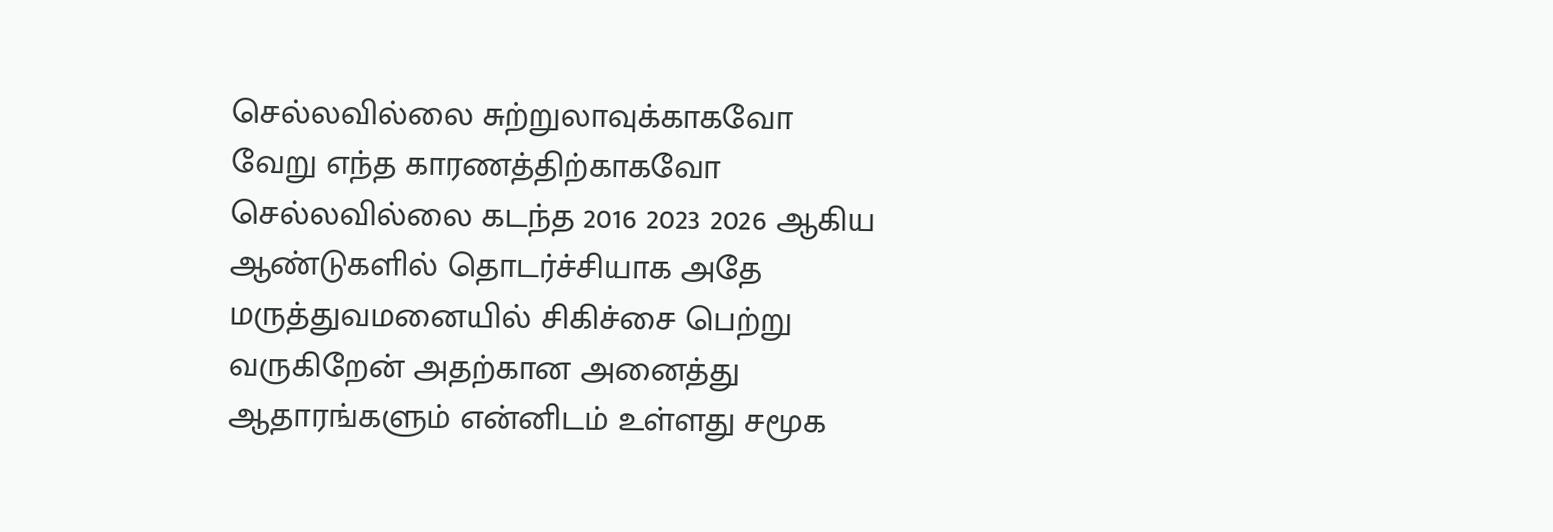செல்லவில்லை சுற்றுலாவுக்காகவோ வேறு எந்த காரணத்திற்காகவோ செல்லவில்லை கடந்த 2016 2023 2026 ஆகிய ஆண்டுகளில் தொடர்ச்சியாக அதே மருத்துவமனையில் சிகிச்சை பெற்று வருகிறேன் அதற்கான அனைத்து ஆதாரங்களும் என்னிடம் உள்ளது சமூக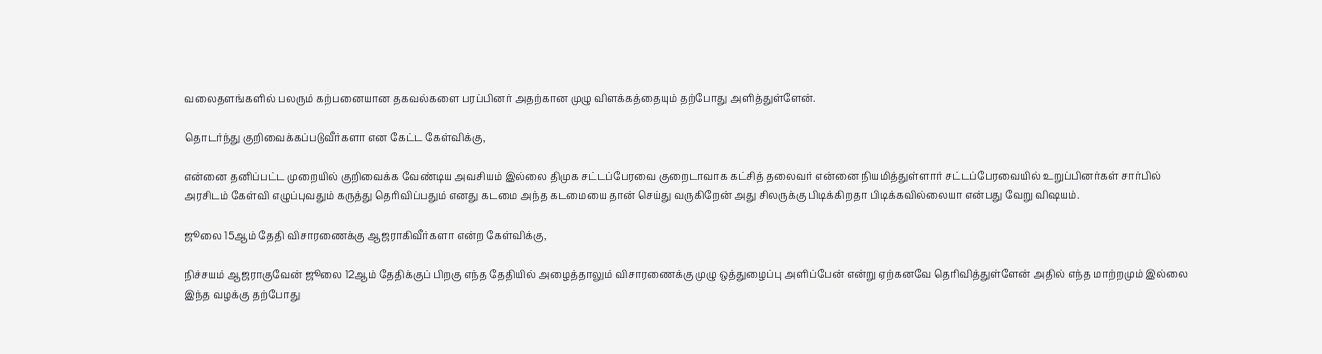வலைதளங்களில் பலரும் கற்பனையான தகவல்களை பரப்பினர் அதற்கான முழு விளக்கத்தையும் தற்போது அளித்துள்ளேன்.

தொடர்ந்து குறிவைக்கப்படுவீர்களா என கேட்ட கேள்விக்கு,

என்னை தனிப்பட்ட முறையில் குறிவைக்க வேண்டிய அவசியம் இல்லை திமுக சட்டப்பேரவை குறைடாவாக கட்சித் தலைவர் என்னை நியமித்துள்ளார் சட்டப்பேரவையில் உறுப்பினர்கள் சார்பில் அரசிடம் கேள்வி எழுப்புவதும் கருத்து தெரிவிப்பதும் எனது கடமை அந்த கடமையை தான் செய்து வருகிறேன் அது சிலருக்கு பிடிக்கிறதா பிடிக்கவில்லையா என்பது வேறு விஷயம்.

ஜூலை 15ஆம் தேதி விசாரணைக்கு ஆஜராகிவீர்களா என்ற கேள்விக்கு,

நிச்சயம் ஆஜராகுவேன் ஜூலை 12ஆம் தேதிக்குப் பிறகு எந்த தேதியில் அழைத்தாலும் விசாரணைக்கு முழு ஒத்துழைப்பு அளிப்பேன் என்று ஏற்கனவே தெரிவித்துள்ளேன் அதில் எந்த மாற்றமும் இல்லை இந்த வழக்கு தற்போது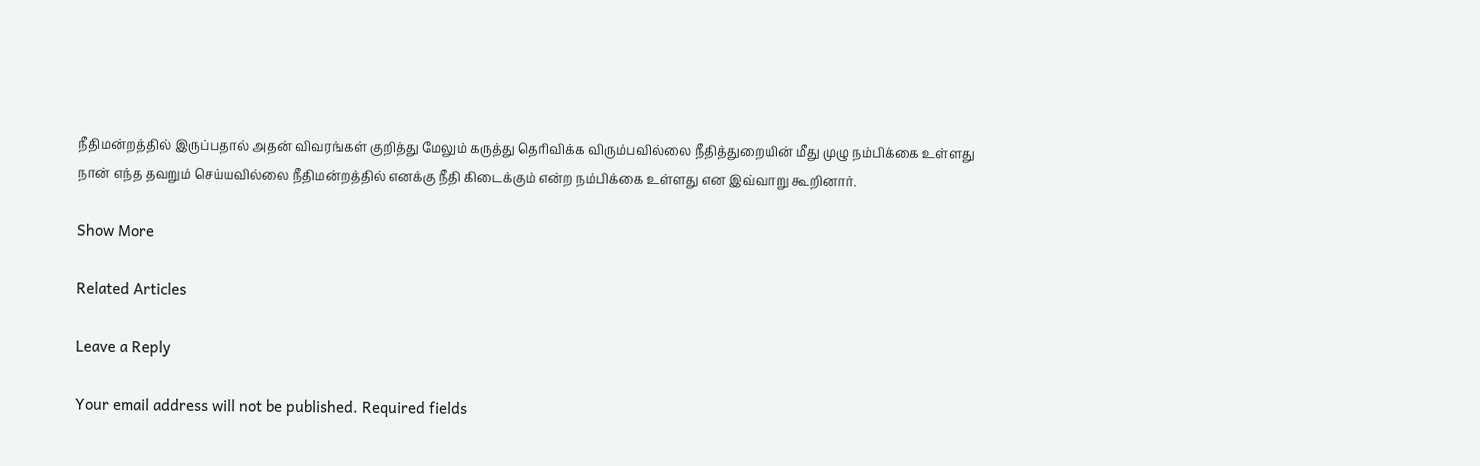நீதிமன்றத்தில் இருப்பதால் அதன் விவரங்கள் குறித்து மேலும் கருத்து தெரிவிக்க விரும்பவில்லை நீதித்துறையின் மீது முழு நம்பிக்கை உள்ளது நான் எந்த தவறும் செய்யவில்லை நீதிமன்றத்தில் எனக்கு நீதி கிடைக்கும் என்ற நம்பிக்கை உள்ளது என இவ்வாறு கூறினார்.

Show More

Related Articles

Leave a Reply

Your email address will not be published. Required fields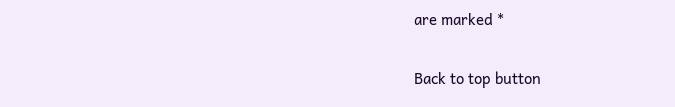are marked *

Back to top button